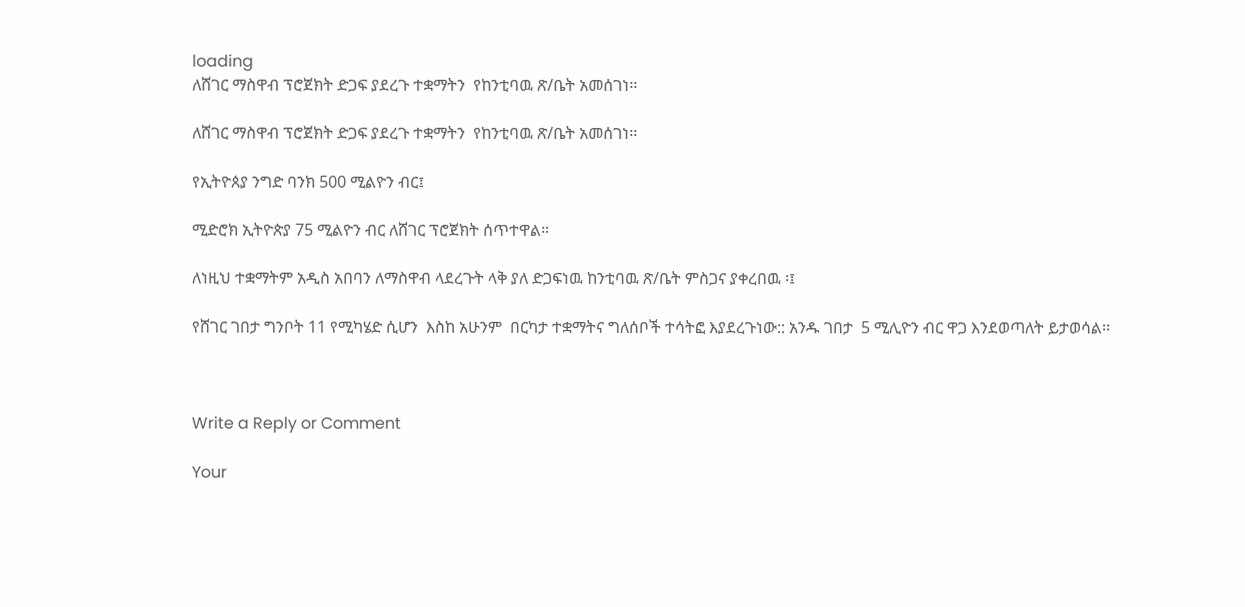loading
ለሸገር ማስዋብ ፕሮጀክት ድጋፍ ያደረጉ ተቋማትን  የከንቲባዉ ጽ/ቤት አመሰገነ፡፡

ለሸገር ማስዋብ ፕሮጀክት ድጋፍ ያደረጉ ተቋማትን  የከንቲባዉ ጽ/ቤት አመሰገነ፡፡

የኢትዮጰያ ንግድ ባንክ 500 ሚልዮን ብር፤

ሚድሮክ ኢትዮጵያ 75 ሚልዮን ብር ለሸገር ፕሮጀክት ሰጥተዋል።

ለነዚህ ተቋማትም አዲስ አበባን ለማስዋብ ላደረጉት ላቅ ያለ ድጋፍነዉ ከንቲባዉ ጽ/ቤት ምስጋና ያቀረበዉ ፡፤

የሸገር ገበታ ግንቦት 11 የሚካሄድ ሲሆን  እስከ አሁንም  በርካታ ተቋማትና ግለሰቦች ተሳትፎ እያደረጉነው:: አንዱ ገበታ  5 ሚሊዮን ብር ዋጋ እንደወጣለት ይታወሳል፡፡



Write a Reply or Comment

Your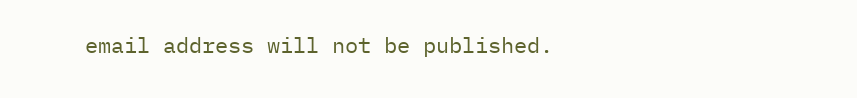email address will not be published.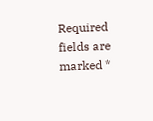Required fields are marked *